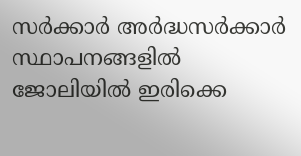സർക്കാർ അർദ്ധസർക്കാർ സ്ഥാപനങ്ങളിൽ ജോലിയിൽ ഇരിക്കെ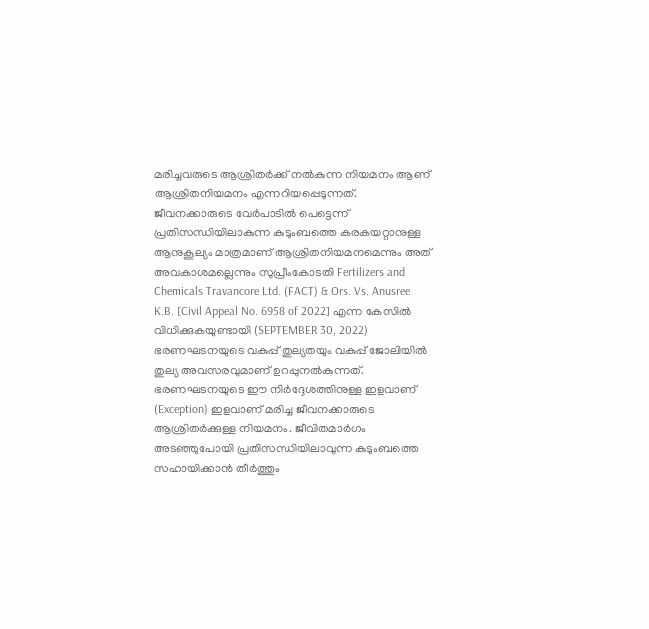മരിച്ചവരുടെ ആശ്രിതർക്ക് നൽകുന്ന നിയമനം ആണ് ആശ്രിതനിയമനം എന്നറിയപ്പെടുന്നത്.
ജീവനക്കാരുടെ വേർപാടിൽ പെട്ടെന്ന് പ്രതിസന്ധിയിലാകുന്ന കുടുംബത്തെ കരകയറ്റാനുള്ള ആനുകൂല്യം മാത്രമാണ് ആശ്രിതനിയമനമെന്നും അത് അവകാശമല്ലെന്നും സുപ്രീംകോടതി Fertilizers and Chemicals Travancore Ltd. (FACT) & Ors. Vs. Anusree K.B. [Civil Appeal No. 6958 of 2022] എന്ന കേസിൽ വിധിക്കുകയുണ്ടായി (SEPTEMBER 30, 2022)
ഭരണഘടനയുടെ വകുപ്പ് തുല്യതയും വകുപ്പ് ജോലിയിൽ തുല്യ അവസരവുമാണ് ഉറപ്പുനൽകുന്നത്. ഭരണഘടനയുടെ ഈ നിർദ്ദേശത്തിനുള്ള ഇളവാണ് (Exception) ഇളവാണ് മരിച്ച ജീവനക്കാരുടെ ആശ്രിതർക്കുള്ള നിയമനം. ജീവിതമാർഗം അടഞ്ഞുപോയി പ്രതിസന്ധിയിലാവുന്ന കുടുംബത്തെ സഹായിക്കാൻ തീർത്തും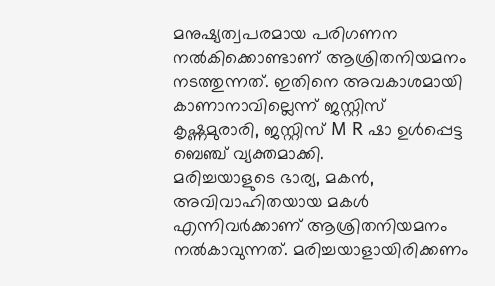മനുഷ്യത്വപരമായ പരിഗണന നൽകിക്കൊണ്ടാണ് ആശ്രിതനിയമനം നടത്തുന്നത്. ഇതിനെ അവകാശമായി കാണാനാവില്ലെന്ന് ജസ്റ്റിസ് കൃഷ്ണമുരാരി, ജസ്റ്റിസ് M R ഷാ ഉൾപ്പെട്ട ബെഞ്ച് വ്യക്തമാക്കി.
മരിച്ചയാളുടെ ഭാര്യ, മകൻ, അവിവാഹിതയായ മകൾ എന്നിവർക്കാണ് ആശ്രിതനിയമനം നൽകാവുന്നത്. മരിച്ചയാളായിരിക്കണം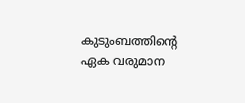കുടുംബത്തിന്റെ ഏക വരുമാന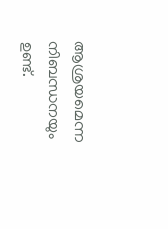ആശ്രയമെന്ന നിബന്ധനയും ഉണ്ട്.